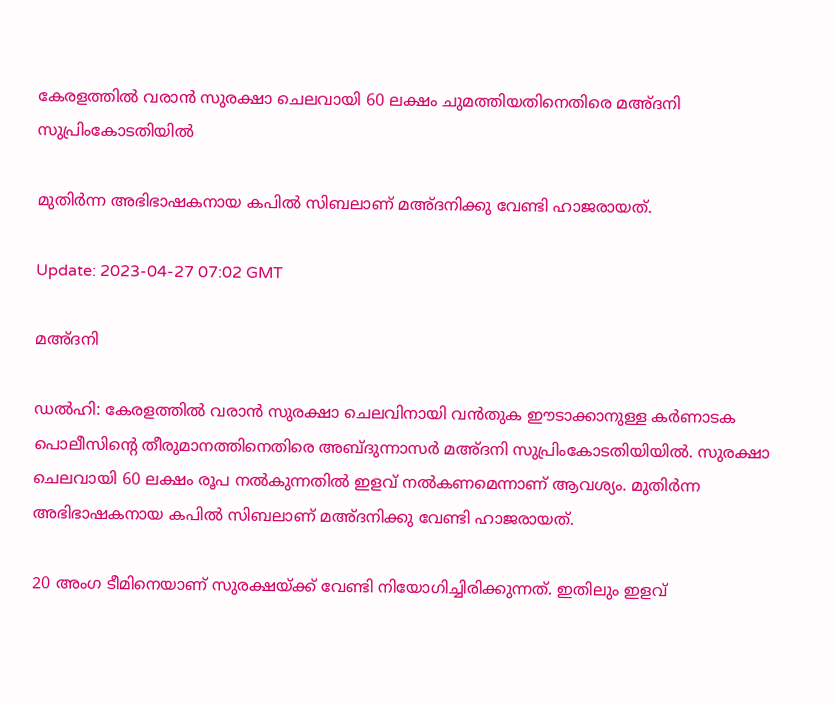കേരളത്തില്‍ വരാന്‍ സുരക്ഷാ ചെലവായി 60 ലക്ഷം ചുമത്തിയതിനെതിരെ മഅ്ദനി സുപ്രിംകോടതിയിൽ

മുതിർന്ന അഭിഭാഷകനായ കപിൽ സിബലാണ് മഅ്ദനിക്കു വേണ്ടി ഹാജരായത്.

Update: 2023-04-27 07:02 GMT

മഅ്ദനി

ഡല്‍ഹി: കേരളത്തിൽ വരാന്‍ സുരക്ഷാ ചെലവിനായി വൻതുക ഈടാക്കാനുള്ള കര്‍ണാടക പൊലീസിന്‍റെ തീരുമാനത്തിനെതിരെ അബ്ദുന്നാസര്‍ മഅ്ദനി സുപ്രിംകോടതിയിയിൽ. സുരക്ഷാ ചെലവായി 60 ലക്ഷം രൂപ നൽകുന്നതിൽ ഇളവ് നൽകണമെന്നാണ് ആവശ്യം. മുതിർന്ന അഭിഭാഷകനായ കപിൽ സിബലാണ് മഅ്ദനിക്കു വേണ്ടി ഹാജരായത്.

20 അംഗ ടീമിനെയാണ് സുരക്ഷയ്ക്ക് വേണ്ടി നിയോഗിച്ചിരിക്കുന്നത്. ഇതിലും ഇളവ്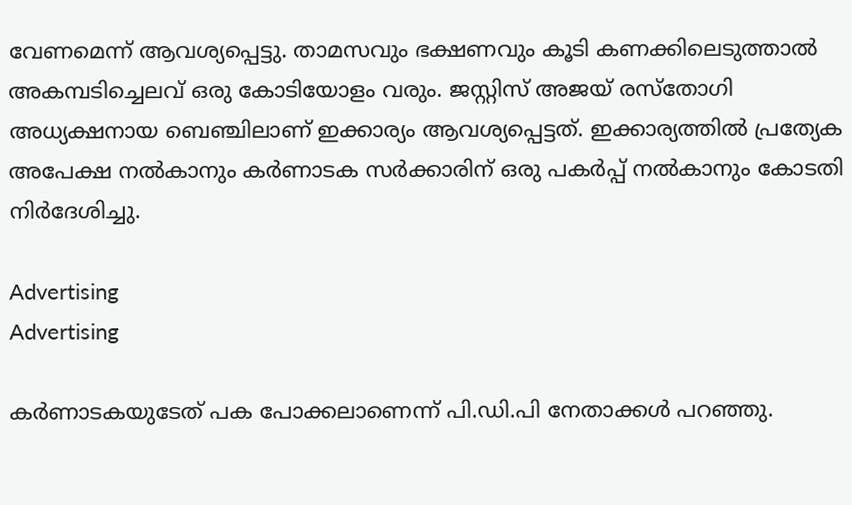വേണമെന്ന് ആവശ്യപ്പെട്ടു. താമസവും ഭക്ഷണവും കൂടി കണക്കിലെടുത്താൽ അകമ്പടിച്ചെലവ് ഒരു കോടിയോളം വരും. ജസ്റ്റിസ് അജയ് രസ്തോഗി അധ്യക്ഷനായ ബെഞ്ചിലാണ് ഇക്കാര്യം ആവശ്യപ്പെട്ടത്. ഇക്കാര്യത്തില്‍ പ്രത്യേക അപേക്ഷ നൽകാനും കർണാടക സർക്കാരിന് ഒരു പകർപ്പ് നൽകാനും കോടതി നിർദേശിച്ചു.

Advertising
Advertising

കർണാടകയുടേത് പക പോക്കലാണെന്ന് പി.ഡി.പി നേതാക്കള്‍ പറഞ്ഞു.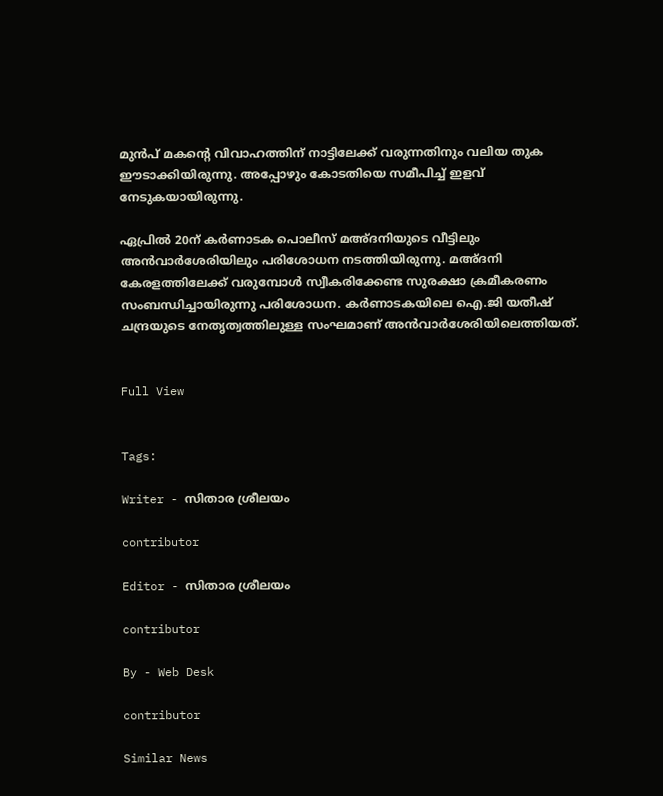മുൻപ് മകന്റെ വിവാഹത്തിന് നാട്ടിലേക്ക് വരുന്നതിനും വലിയ തുക ഈടാക്കിയിരുന്നു. അപ്പോഴും കോടതിയെ സമീപിച്ച് ഇളവ് നേടുകയായിരുന്നു.

ഏപ്രിൽ 20ന് കർണാടക പൊലീസ് മഅ്ദനിയുടെ വീട്ടിലും അൻവാർശേരിയിലും പരിശോധന നടത്തിയിരുന്നു. മഅ്ദനി കേരളത്തിലേക്ക് വരുമ്പോൾ സ്വീകരിക്കേണ്ട സുരക്ഷാ ക്രമീകരണം സംബന്ധിച്ചായിരുന്നു പരിശോധന. കർണാടകയിലെ ഐ.ജി യതീഷ് ചന്ദ്രയുടെ നേതൃത്വത്തിലുള്ള സംഘമാണ് അൻവാർശേരിയിലെത്തിയത്.


Full View


Tags:

Writer - സിതാര ശ്രീലയം

contributor

Editor - സിതാര ശ്രീലയം

contributor

By - Web Desk

contributor

Similar News